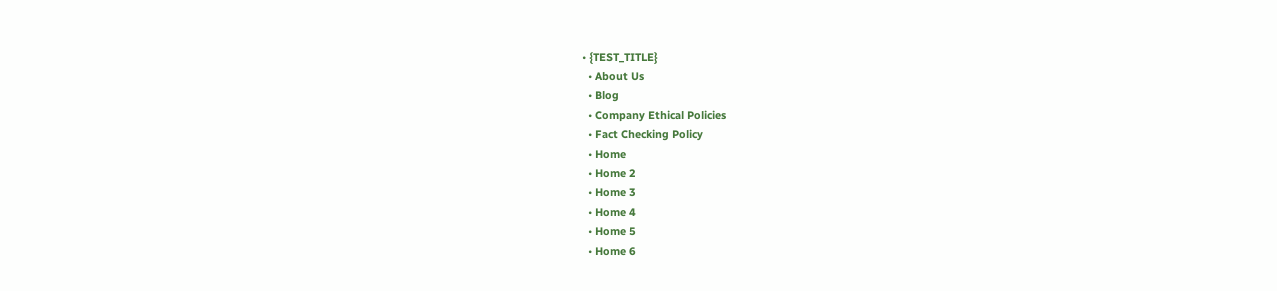• {TEST_TITLE}
  • About Us
  • Blog
  • Company Ethical Policies
  • Fact Checking Policy
  • Home
  • Home 2
  • Home 3
  • Home 4
  • Home 5
  • Home 6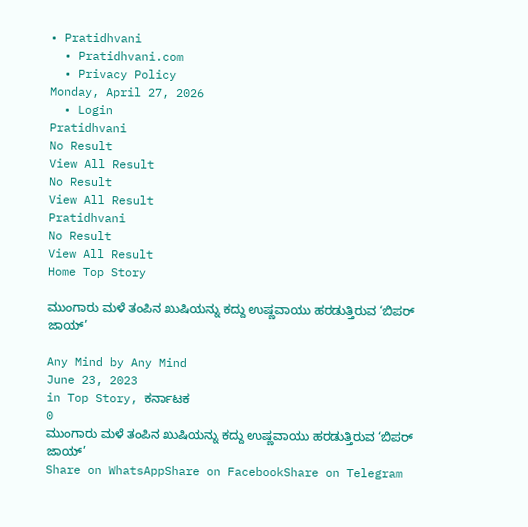• Pratidhvani
  • Pratidhvani.com
  • Privacy Policy
Monday, April 27, 2026
  • Login
Pratidhvani
No Result
View All Result
No Result
View All Result
Pratidhvani
No Result
View All Result
Home Top Story

ಮುಂಗಾರು ಮಳೆ ತಂಪಿನ ಖುಷಿಯನ್ನು ಕದ್ದು ಉಷ್ಣವಾಯು ಹರಡುತ್ತಿರುವ ‘ಬಿಪರ್ ಜಾಯ್’

Any Mind by Any Mind
June 23, 2023
in Top Story, ಕರ್ನಾಟಕ
0
ಮುಂಗಾರು ಮಳೆ ತಂಪಿನ ಖುಷಿಯನ್ನು ಕದ್ದು ಉಷ್ಣವಾಯು ಹರಡುತ್ತಿರುವ ‘ಬಿಪರ್ ಜಾಯ್’
Share on WhatsAppShare on FacebookShare on Telegram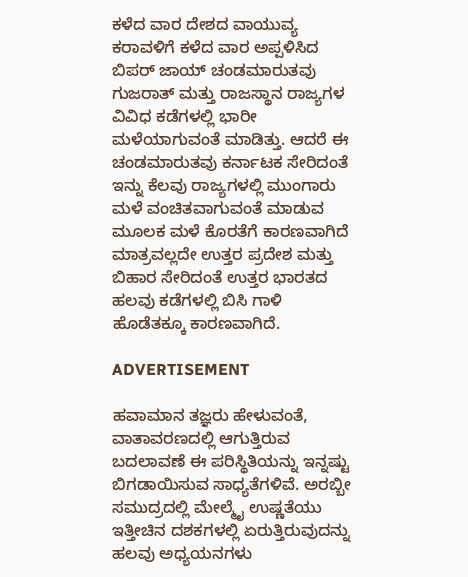ಕಳೆದ ವಾರ ದೇಶದ ವಾಯುವ್ಯ ಕರಾವಳಿಗೆ ಕಳೆದ ವಾರ ಅಪ್ಪಳಿಸಿದ ಬಿಪರ್ ಜಾಯ್ ಚಂಡಮಾರುತವು ಗುಜರಾತ್ ಮತ್ತು ರಾಜಸ್ಥಾನ ರಾಜ್ಯಗಳ ವಿವಿಧ ಕಡೆಗಳಲ್ಲಿ ಭಾರೀ ಮಳೆಯಾಗುವಂತೆ ಮಾಡಿತ್ತು. ಆದರೆ ಈ ಚಂಡಮಾರುತವು ಕರ್ನಾಟಕ ಸೇರಿದಂತೆ ಇನ್ನು ಕೆಲವು ರಾಜ್ಯಗಳಲ್ಲಿ ಮುಂಗಾರು ಮಳೆ ವಂಚಿತವಾಗುವಂತೆ ಮಾಡುವ ಮೂಲಕ ಮಳೆ ಕೊರತೆಗೆ ಕಾರಣವಾಗಿದೆ ಮಾತ್ರವಲ್ಲದೇ ಉತ್ತರ ಪ್ರದೇಶ ಮತ್ತು ಬಿಹಾರ ಸೇರಿದಂತೆ ಉತ್ತರ ಭಾರತದ ಹಲವು ಕಡೆಗಳಲ್ಲಿ ಬಿಸಿ ಗಾಳಿ ಹೊಡೆತಕ್ಕೂ ಕಾರಣವಾಗಿದೆ.

ADVERTISEMENT

ಹವಾಮಾನ ತಜ್ಞರು ಹೇಳುವಂತೆ, ವಾತಾವರಣದಲ್ಲಿ ಆಗುತ್ತಿರುವ ಬದಲಾವಣೆ ಈ ಪರಿಸ್ಥಿತಿಯನ್ನು ಇನ್ನಷ್ಟು ಬಿಗಡಾಯಿಸುವ ಸಾಧ್ಯತೆಗಳಿವೆ. ಅರಬ್ಬೀ ಸಮುದ್ರದಲ್ಲಿ ಮೇಲ್ಮೈ ಉಷ್ಣತೆಯು ಇತ್ತೀಚಿನ ದಶಕಗಳಲ್ಲಿ ಏರುತ್ತಿರುವುದನ್ನು ಹಲವು ಅಧ್ಯಯನಗಳು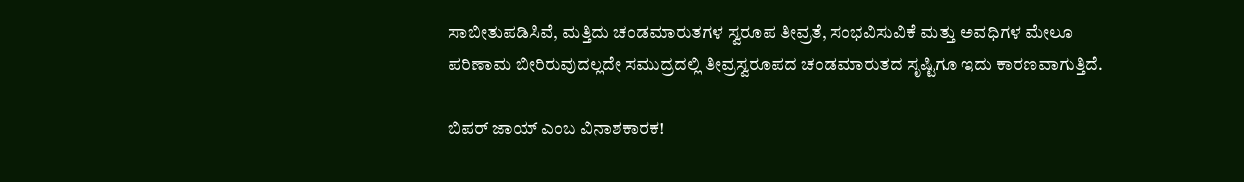ಸಾಬೀತುಪಡಿಸಿವೆ, ಮತ್ತಿದು ಚಂಡಮಾರುತಗಳ ಸ್ವರೂಪ ತೀವ್ರತೆ, ಸಂಭವಿಸುವಿಕೆ ಮತ್ತು ಅವಧಿಗಳ ಮೇಲೂ ಪರಿಣಾಮ ಬೀರಿರುವುದಲ್ಲದೇ ಸಮುದ್ರದಲ್ಲಿ ತೀವ್ರಸ್ವರೂಪದ ಚಂಡಮಾರುತದ ಸೃಷ್ಟಿಗೂ ಇದು ಕಾರಣವಾಗುತ್ತಿದೆ.

ಬಿಪರ್ ಜಾಯ್ ಎಂಬ ವಿನಾಶಕಾರಕ!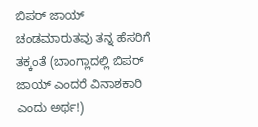ಬಿಪರ್ ಜಾಯ್ ಚಂಡಮಾರುತವು ತನ್ನ ಹೆಸರಿಗೆ ತಕ್ಕಂತೆ (ಬಾಂಗ್ಲಾದಲ್ಲಿ ಬಿಪರ್ ಜಾಯ್ ಎಂದರೆ ವಿನಾಶಕಾರಿ ಎಂದು ಅರ್ಥ!)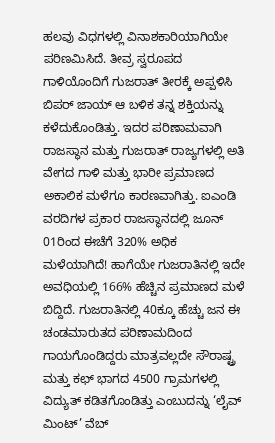ಹಲವು ವಿಧಗಳಲ್ಲಿ ವಿನಾಶಕಾರಿಯಾಗಿಯೇ ಪರಿಣಮಿಸಿದೆ. ತೀವ್ರ ಸ್ವರೂಪದ ಗಾಳಿಯೊಂದಿಗೆ ಗುಜರಾತ್ ತೀರಕ್ಕೆ ಅಪ್ಪಳಿಸಿ ಬಿಪರ್ ಜಾಯ್ ಆ ಬಳಿಕ ತನ್ನ ಶಕ್ತಿಯನ್ನು ಕಳೆದುಕೊಂಡಿತ್ತು. ಇದರ ಪರಿಣಾಮವಾಗಿ ರಾಜಸ್ಥಾನ ಮತ್ತು ಗುಜರಾತ್ ರಾಜ್ಯಗಳಲ್ಲಿ ಅತಿ ವೇಗದ ಗಾಳಿ ಮತ್ತು ಭಾರೀ ಪ್ರಮಾಣದ ಅಕಾಲಿಕ ಮಳೆಗೂ ಕಾರಣವಾಗಿತ್ತು. ಐಎಂಡಿ ವರದಿಗಳ ಪ್ರಕಾರ ರಾಜಸ್ಥಾನದಲ್ಲಿ ಜೂನ್ 01ರಿಂದ ಈಚೆಗೆ 320% ಅಧಿಕ ಮಳೆಯಾಗಿದೆ! ಹಾಗೆಯೇ ಗುಜರಾತಿನಲ್ಲಿ ಇದೇ ಅವಧಿಯಲ್ಲಿ 166% ಹೆಚ್ಚಿನ ಪ್ರಮಾಣದ ಮಳೆ ಬಿದ್ದಿದೆ. ಗುಜರಾತಿನಲ್ಲಿ 40ಕ್ಕೂ ಹೆಚ್ಚು ಜನ ಈ ಚಂಡಮಾರುತದ ಪರಿಣಾಮದಿಂದ ಗಾಯಗೊಂಡಿದ್ದರು ಮಾತ್ರವಲ್ಲದೇ ಸೌರಾಷ್ಟ್ರ ಮತ್ತು ಕಛ್ ಭಾಗದ 4500 ಗ್ರಾಮಗಳಲ್ಲಿ ವಿದ್ಯುತ್ ಕಡಿತಗೊಂಡಿತ್ತು ಎಂಬುದನ್ನು ‘ಲೈವ್ ಮಿಂಟ್’ ವೆಬ್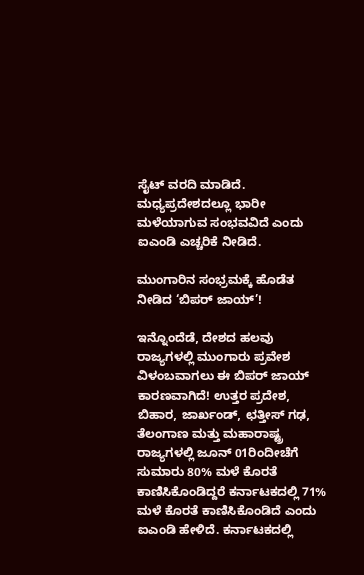ಸೈಟ್ ವರದಿ ಮಾಡಿದೆ. ಮಧ್ಯಪ್ರದೇಶದಲ್ಲೂ ಭಾರೀ ಮಳೆಯಾಗುವ ಸಂಭವವಿದೆ ಎಂದು ಐಎಂಡಿ ಎಚ್ಚರಿಕೆ ನೀಡಿದೆ.

ಮುಂಗಾರಿನ ಸಂಭ್ರಮಕ್ಕೆ ಹೊಡೆತ ನೀಡಿದ ‘ಬಿಪರ್ ಜಾಯ್’!

ಇನ್ನೊಂದೆಡೆ, ದೇಶದ ಹಲವು ರಾಜ್ಯಗಳಲ್ಲಿ ಮುಂಗಾರು ಪ್ರವೇಶ ವಿಳಂಬವಾಗಲು ಈ ಬಿಪರ್ ಜಾಯ್ ಕಾರಣವಾಗಿದೆ! ಉತ್ತರ ಪ್ರದೇಶ, ಬಿಹಾರ, ಜಾರ್ಖಂಡ್, ಛತ್ತೀಸ್ ಗಢ, ತೆಲಂಗಾಣ ಮತ್ತು ಮಹಾರಾಷ್ಟ್ರ ರಾಜ್ಯಗಳಲ್ಲಿ ಜೂನ್ 01ರಿಂದೀಚೆಗೆ ಸುಮಾರು 80% ಮಳೆ ಕೊರತೆ ಕಾಣಿಸಿಕೊಂಡಿದ್ದರೆ ಕರ್ನಾಟಕದಲ್ಲಿ 71% ಮಳೆ ಕೊರತೆ ಕಾಣಿಸಿಕೊಂಡಿದೆ ಎಂದು ಐಎಂಡಿ ಹೇಳಿದೆ. ಕರ್ನಾಟಕದಲ್ಲಿ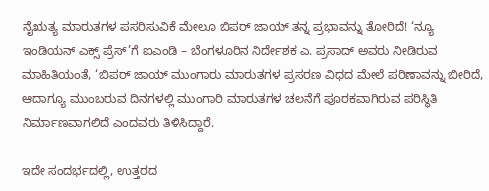ನೈಋತ್ಯ ಮಾರುತಗಳ ಪಸರಿಸುವಿಕೆ ಮೇಲೂ ಬಿಪರ್ ಜಾಯ್ ತನ್ನ ಪ್ರಭಾವನ್ನು ತೋರಿದೆ! ‘ನ್ಯೂ ಇಂಡಿಯನ್ ಎಕ್ಸ್ ಪ್ರೆಸ್’ಗೆ ಐಎಂಡಿ – ಬೆಂಗಳೂರಿನ ನಿರ್ದೇಶಕ ಎ. ಪ್ರಸಾದ್ ಅವರು ನೀಡಿರುವ ಮಾಹಿತಿಯಂತೆ, ‘ಬಿಪರ್ ಜಾಯ್ ಮುಂಗಾರು ಮಾರುತಗಳ ಪ್ರಸರಣ ವಿಧದ ಮೇಲೆ ಪರಿಣಾವನ್ನು ಬೀರಿದೆ, ಆದಾಗ್ಯೂ ಮುಂಬರುವ ದಿನಗಳಲ್ಲಿ ಮುಂಗಾರಿ ಮಾರುತಗಳ ಚಲನೆಗೆ ಪೂರಕವಾಗಿರುವ ಪರಿಸ್ಥಿತಿ ನಿರ್ಮಾಣವಾಗಲಿದೆ ಎಂದವರು ತಿಳಿಸಿದ್ದಾರೆ.

ಇದೇ ಸಂದರ್ಭದಲ್ಲಿ, ಉತ್ತರದ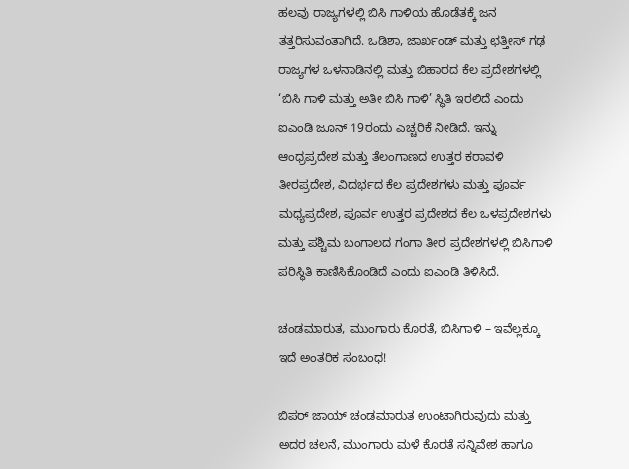ಹಲವು ರಾಜ್ಯಗಳಲ್ಲಿ ಬಿಸಿ ಗಾಳಿಯ ಹೊಡೆತಕ್ಕೆ ಜನ ತತ್ತರಿಸುವಂತಾಗಿದೆ. ಒಡಿಶಾ, ಜಾರ್ಖಂಡ್ ಮತ್ತು ಛತ್ತೀಸ್ ಗಢ ರಾಜ್ಯಗಳ ಒಳನಾಡಿನಲ್ಲಿ ಮತ್ತು ಬಿಹಾರದ ಕೆಲ ಪ್ರದೇಶಗಳಲ್ಲಿ ‘ಬಿಸಿ ಗಾಳಿ ಮತ್ತು ಅತೀ ಬಿಸಿ ಗಾಳಿ’ ಸ್ಥಿತಿ ಇರಲಿದೆ ಎಂದು ಐಎಂಡಿ ಜೂನ್ 19ರಂದು ಎಚ್ಚರಿಕೆ ನೀಡಿದೆ. ಇನ್ನು ಆಂಧ್ರಪ್ರದೇಶ ಮತ್ತು ತೆಲಂಗಾಣದ ಉತ್ತರ ಕರಾವಳಿ ತೀರಪ್ರದೇಶ, ವಿದರ್ಭದ ಕೆಲ ಪ್ರದೇಶಗಳು ಮತ್ತು ಪೂರ್ವ ಮಧ್ಯಪ್ರದೇಶ, ಪೂರ್ವ ಉತ್ತರ ಪ್ರದೇಶದ ಕೆಲ ಒಳಪ್ರದೇಶಗಳು ಮತ್ತು ಪಶ್ಚಿಮ ಬಂಗಾಲದ ಗಂಗಾ ತೀರ ಪ್ರದೇಶಗಳಲ್ಲಿ ಬಿಸಿಗಾಳಿ ಪರಿಸ್ಥಿತಿ ಕಾಣಿಸಿಕೊಂಡಿದೆ ಎಂದು ಐಎಂಡಿ ತಿಳಿಸಿದೆ.

ಚಂಡಮಾರುತ, ಮುಂಗಾರು ಕೊರತೆ, ಬಿಸಿಗಾಳಿ – ಇವೆಲ್ಲಕ್ಕೂ ಇದೆ ಅಂತರಿಕ ಸಂಬಂಧ!

ಬಿಪರ್ ಜಾಯ್ ಚಂಡಮಾರುತ ಉಂಟಾಗಿರುವುದು ಮತ್ತು ಅದರ ಚಲನೆ, ಮುಂಗಾರು ಮಳೆ ಕೊರತೆ ಸನ್ನಿವೇಶ ಹಾಗೂ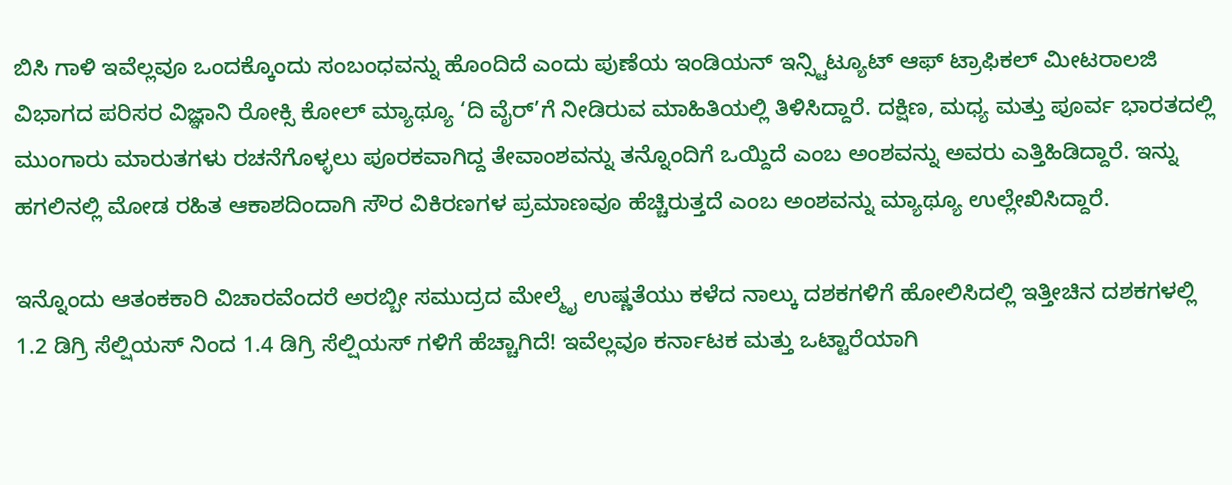ಬಿಸಿ ಗಾಳಿ ಇವೆಲ್ಲವೂ ಒಂದಕ್ಕೊಂದು ಸಂಬಂಧವನ್ನು ಹೊಂದಿದೆ ಎಂದು ಪುಣೆಯ ಇಂಡಿಯನ್ ಇನ್ಸ್ಟಿಟ್ಯೂಟ್ ಆಫ್ ಟ್ರಾಫಿಕಲ್ ಮೀಟರಾಲಜಿ ವಿಭಾಗದ ಪರಿಸರ ವಿಜ್ಞಾನಿ ರೋಕ್ಸಿ ಕೋಲ್ ಮ್ಯಾಥ್ಯೂ ‘ದಿ ವೈರ್’ಗೆ ನೀಡಿರುವ ಮಾಹಿತಿಯಲ್ಲಿ ತಿಳಿಸಿದ್ದಾರೆ. ದಕ್ಷಿಣ, ಮಧ್ಯ ಮತ್ತು ಪೂರ್ವ ಭಾರತದಲ್ಲಿ ಮುಂಗಾರು ಮಾರುತಗಳು ರಚನೆಗೊಳ್ಳಲು ಪೂರಕವಾಗಿದ್ದ ತೇವಾಂಶವನ್ನು ತನ್ನೊಂದಿಗೆ ಒಯ್ದಿದೆ ಎಂಬ ಅಂಶವನ್ನು ಅವರು ಎತ್ತಿಹಿಡಿದ್ದಾರೆ. ಇನ್ನು ಹಗಲಿನಲ್ಲಿ ಮೋಡ ರಹಿತ ಆಕಾಶದಿಂದಾಗಿ ಸೌರ ವಿಕಿರಣಗಳ ಪ್ರಮಾಣವೂ ಹೆಚ್ಚಿರುತ್ತದೆ ಎಂಬ ಅಂಶವನ್ನು ಮ್ಯಾಥ್ಯೂ ಉಲ್ಲೇಖಿಸಿದ್ದಾರೆ.

ಇನ್ನೊಂದು ಆತಂಕಕಾರಿ ವಿಚಾರವೆಂದರೆ ಅರಬ್ಬೀ ಸಮುದ್ರದ ಮೇಲ್ಮೈ ಉಷ್ಣತೆಯು ಕಳೆದ ನಾಲ್ಕು ದಶಕಗಳಿಗೆ ಹೋಲಿಸಿದಲ್ಲಿ ಇತ್ತೀಚಿನ ದಶಕಗಳಲ್ಲಿ 1.2 ಡಿಗ್ರಿ ಸೆಲ್ಷಿಯಸ್ ನಿಂದ 1.4 ಡಿಗ್ರಿ ಸೆಲ್ಷಿಯಸ್ ಗಳಿಗೆ ಹೆಚ್ಚಾಗಿದೆ! ಇವೆಲ್ಲವೂ ಕರ್ನಾಟಕ ಮತ್ತು ಒಟ್ಟಾರೆಯಾಗಿ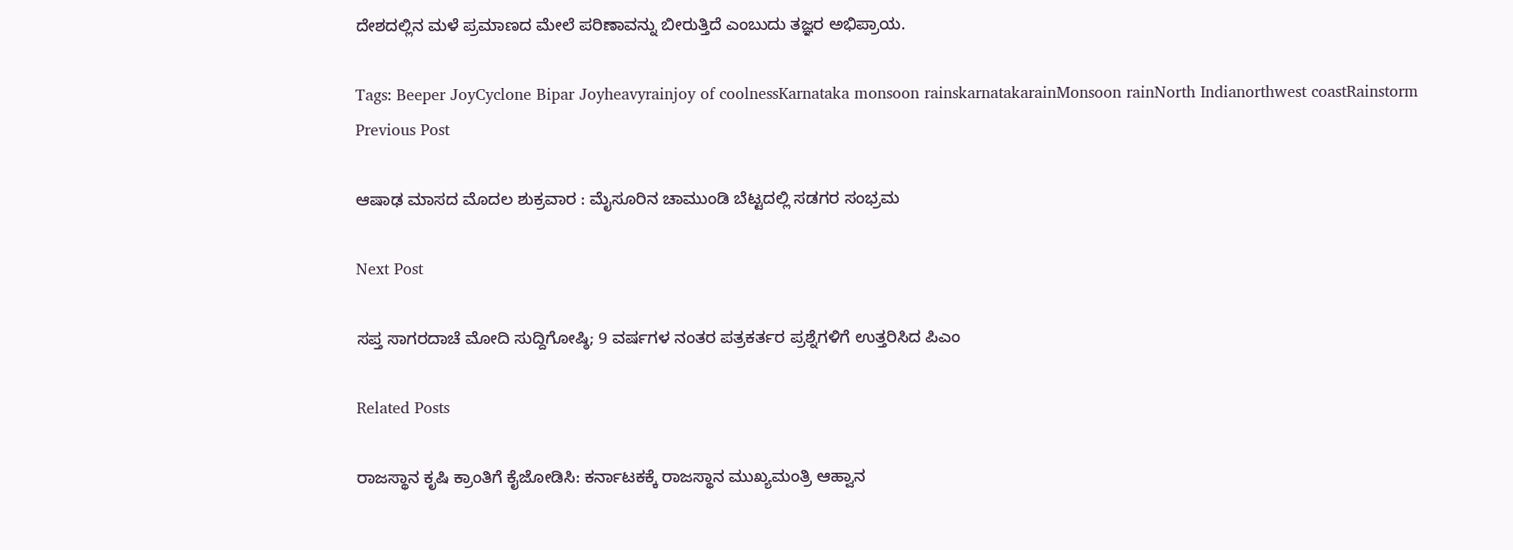ದೇಶದಲ್ಲಿನ ಮಳೆ ಪ್ರಮಾಣದ ಮೇಲೆ ಪರಿಣಾವನ್ನು ಬೀರುತ್ತಿದೆ ಎಂಬುದು ತಜ್ಞರ ಅಭಿಪ್ರಾಯ.

Tags: Beeper JoyCyclone Bipar Joyheavyrainjoy of coolnessKarnataka monsoon rainskarnatakarainMonsoon rainNorth Indianorthwest coastRainstorm
Previous Post

ಆಷಾಢ ಮಾಸದ ಮೊದಲ ಶುಕ್ರವಾರ : ಮೈಸೂರಿನ ಚಾಮುಂಡಿ ಬೆಟ್ಟದಲ್ಲಿ ಸಡಗರ ಸಂಭ್ರಮ

Next Post

ಸಪ್ತ ಸಾಗರದಾಚೆ ಮೋದಿ ಸುದ್ದಿಗೋಷ್ಠಿ; 9 ವರ್ಷಗಳ ನಂತರ ಪತ್ರಕರ್ತರ ಪ್ರಶ್ನೆಗಳಿಗೆ ಉತ್ತರಿಸಿದ ಪಿಎಂ

Related Posts

ರಾಜಸ್ಥಾನ ಕೃಷಿ ಕ್ರಾಂತಿಗೆ ಕೈಜೋಡಿಸಿ: ಕರ್ನಾಟಕಕ್ಕೆ ರಾಜಸ್ಥಾನ ಮುಖ್ಯಮಂತ್ರಿ ಆಹ್ವಾನ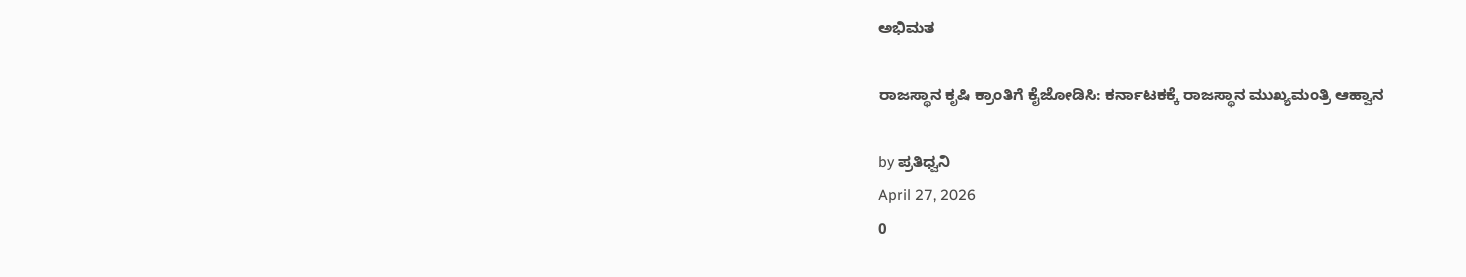ಅಭಿಮತ

ರಾಜಸ್ಥಾನ ಕೃಷಿ ಕ್ರಾಂತಿಗೆ ಕೈಜೋಡಿಸಿ: ಕರ್ನಾಟಕಕ್ಕೆ ರಾಜಸ್ಥಾನ ಮುಖ್ಯಮಂತ್ರಿ ಆಹ್ವಾನ

by ಪ್ರತಿಧ್ವನಿ
April 27, 2026
0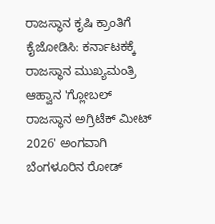ರಾಜಸ್ಥಾನ ಕೃಷಿ ಕ್ರಾಂತಿಗೆ ಕೈಜೋಡಿಸಿ: ಕರ್ನಾಟಕಕ್ಕೆ ರಾಜಸ್ಥಾನ ಮುಖ್ಯಮಂತ್ರಿ ಆಹ್ವಾನ 'ಗ್ಲೋಬಲ್ ರಾಜಸ್ಥಾನ ಅಗ್ರಿಟೆಕ್ ಮೀಟ್ 2026' ಅಂಗವಾಗಿ ಬೆಂಗಳೂರಿನ ರೋಡ್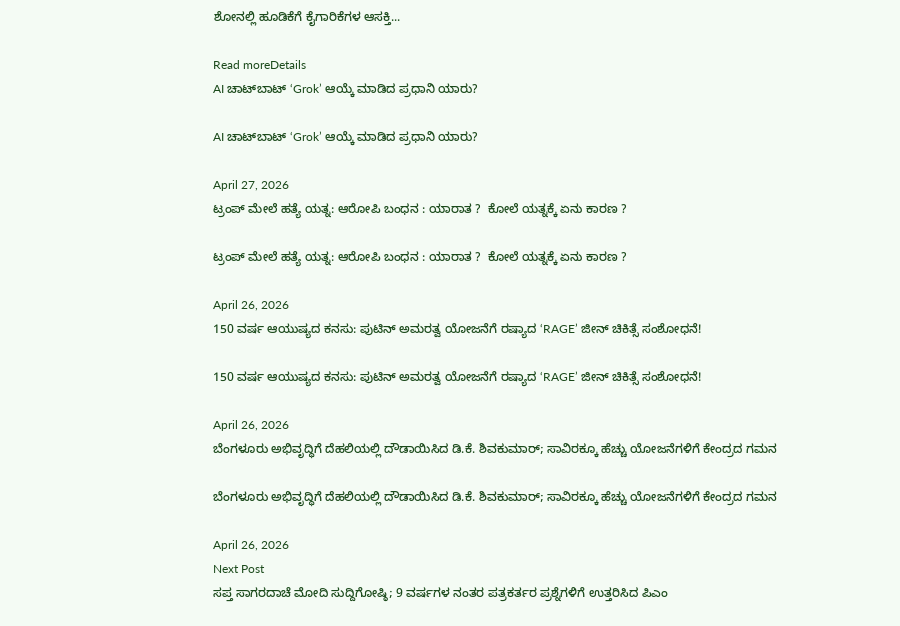ಶೋನಲ್ಲಿ ಹೂಡಿಕೆಗೆ ಕೈಗಾರಿಕೆಗಳ ಆಸಕ್ತಿ...

Read moreDetails
AI ಚಾಟ್‌ಬಾಟ್ ‘Grok’ ಆಯ್ಕೆ ಮಾಡಿದ ಪ್ರಧಾನಿ ಯಾರು?

AI ಚಾಟ್‌ಬಾಟ್ ‘Grok’ ಆಯ್ಕೆ ಮಾಡಿದ ಪ್ರಧಾನಿ ಯಾರು?

April 27, 2026
ಟ್ರಂಪ್ ಮೇಲೆ ಹತ್ಯೆ ಯತ್ನ: ಆರೋಪಿ ಬಂಧನ : ಯಾರಾತ ?  ಕೋಲೆ ಯತ್ನಕ್ಕೆ ಏನು ಕಾರಣ ?

ಟ್ರಂಪ್ ಮೇಲೆ ಹತ್ಯೆ ಯತ್ನ: ಆರೋಪಿ ಬಂಧನ : ಯಾರಾತ ?  ಕೋಲೆ ಯತ್ನಕ್ಕೆ ಏನು ಕಾರಣ ?

April 26, 2026
150 ವರ್ಷ ಆಯುಷ್ಯದ ಕನಸು: ಪುಟಿನ್ ಅಮರತ್ವ ಯೋಜನೆಗೆ ರಷ್ಯಾದ ‘RAGE’ ಜೀನ್ ಚಿಕಿತ್ಸೆ ಸಂಶೋಧನೆ!

150 ವರ್ಷ ಆಯುಷ್ಯದ ಕನಸು: ಪುಟಿನ್ ಅಮರತ್ವ ಯೋಜನೆಗೆ ರಷ್ಯಾದ ‘RAGE’ ಜೀನ್ ಚಿಕಿತ್ಸೆ ಸಂಶೋಧನೆ!

April 26, 2026
ಬೆಂಗಳೂರು ಅಭಿವೃದ್ಧಿಗೆ ದೆಹಲಿಯಲ್ಲಿ ದೌಡಾಯಿಸಿದ ಡಿ.ಕೆ. ಶಿವಕುಮಾರ್; ಸಾವಿರಕ್ಕೂ ಹೆಚ್ಚು ಯೋಜನೆಗಳಿಗೆ ಕೇಂದ್ರದ ಗಮನ

ಬೆಂಗಳೂರು ಅಭಿವೃದ್ಧಿಗೆ ದೆಹಲಿಯಲ್ಲಿ ದೌಡಾಯಿಸಿದ ಡಿ.ಕೆ. ಶಿವಕುಮಾರ್; ಸಾವಿರಕ್ಕೂ ಹೆಚ್ಚು ಯೋಜನೆಗಳಿಗೆ ಕೇಂದ್ರದ ಗಮನ

April 26, 2026
Next Post
ಸಪ್ತ ಸಾಗರದಾಚೆ ಮೋದಿ ಸುದ್ದಿಗೋಷ್ಠಿ; 9 ವರ್ಷಗಳ ನಂತರ ಪತ್ರಕರ್ತರ ಪ್ರಶ್ನೆಗಳಿಗೆ ಉತ್ತರಿಸಿದ ಪಿಎಂ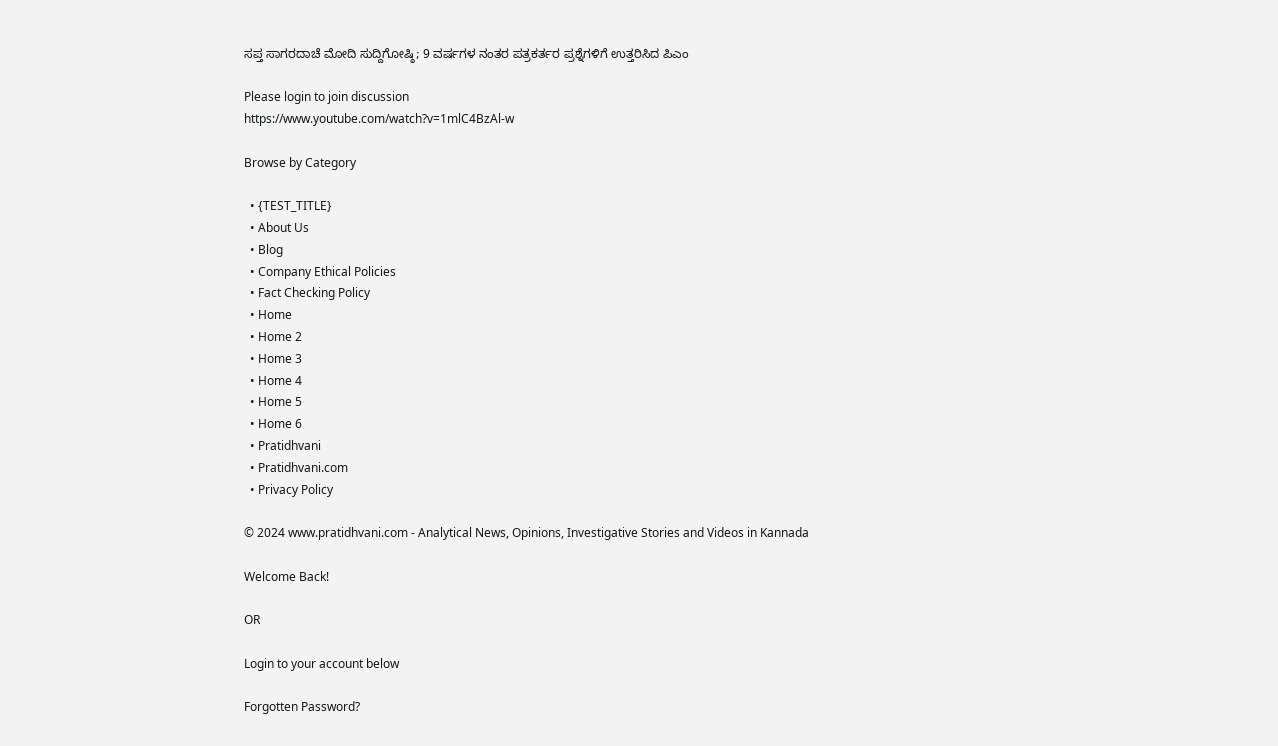ಸಪ್ತ ಸಾಗರದಾಚೆ ಮೋದಿ ಸುದ್ದಿಗೋಷ್ಠಿ; 9 ವರ್ಷಗಳ ನಂತರ ಪತ್ರಕರ್ತರ ಪ್ರಶ್ನೆಗಳಿಗೆ ಉತ್ತರಿಸಿದ ಪಿಎಂ

Please login to join discussion
https://www.youtube.com/watch?v=1mlC4BzAl-w

Browse by Category

  • {TEST_TITLE}
  • About Us
  • Blog
  • Company Ethical Policies
  • Fact Checking Policy
  • Home
  • Home 2
  • Home 3
  • Home 4
  • Home 5
  • Home 6
  • Pratidhvani
  • Pratidhvani.com
  • Privacy Policy

© 2024 www.pratidhvani.com - Analytical News, Opinions, Investigative Stories and Videos in Kannada

Welcome Back!

OR

Login to your account below

Forgotten Password?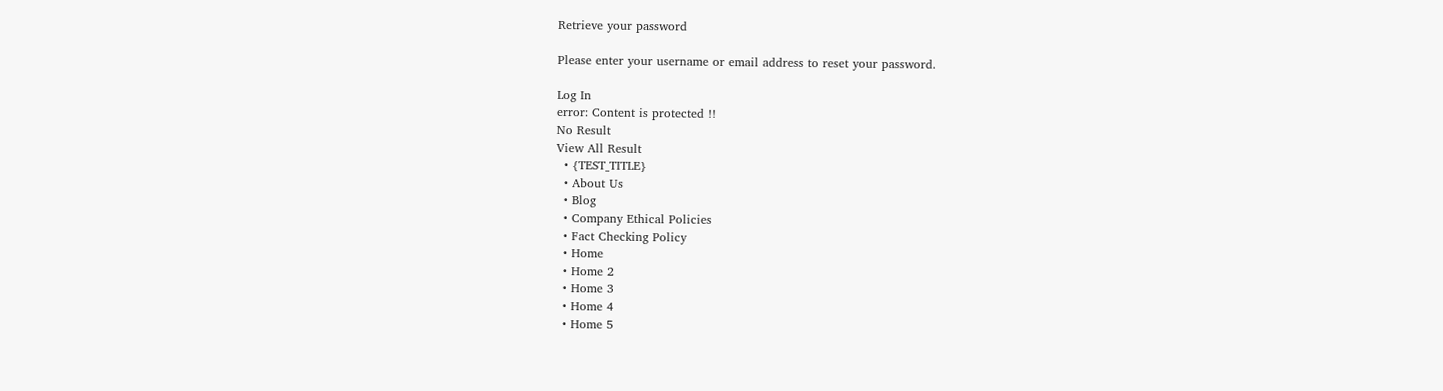Retrieve your password

Please enter your username or email address to reset your password.

Log In
error: Content is protected !!
No Result
View All Result
  • {TEST_TITLE}
  • About Us
  • Blog
  • Company Ethical Policies
  • Fact Checking Policy
  • Home
  • Home 2
  • Home 3
  • Home 4
  • Home 5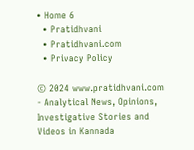• Home 6
  • Pratidhvani
  • Pratidhvani.com
  • Privacy Policy

© 2024 www.pratidhvani.com - Analytical News, Opinions, Investigative Stories and Videos in Kannada